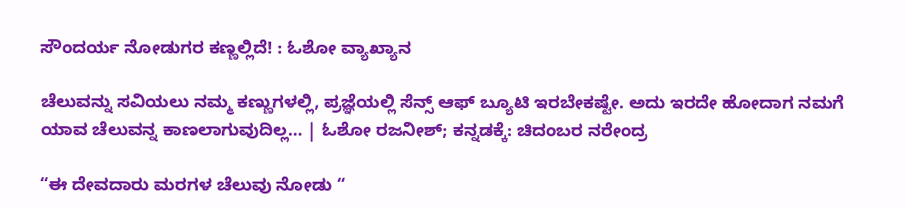ಸೌಂದರ್ಯ ನೋಡುಗರ ಕಣ್ಣಲ್ಲಿದೆ! : ಓಶೋ ವ್ಯಾಖ್ಯಾನ

ಚೆಲುವನ್ನು ಸವಿಯಲು ನಮ್ಮ ಕಣ್ಣುಗಳಲ್ಲಿ, ಪ್ರಜ್ಞೆಯಲ್ಲಿ ಸೆನ್ಸ್ ಆಫ್ ಬ್ಯೂಟಿ ಇರಬೇಕಷ್ಟೇ. ಅದು ಇರದೇ ಹೋದಾಗ ನಮಗೆ ಯಾವ ಚೆಲುವನ್ನ ಕಾಣಲಾಗುವುದಿಲ್ಲ… | ಓಶೋ ರಜನೀಶ್; ಕನ್ನಡಕ್ಕೆ: ಚಿದಂಬರ ನರೇಂದ್ರ

“ಈ ದೇವದಾರು ಮರಗಳ ಚೆಲುವು ನೋಡು “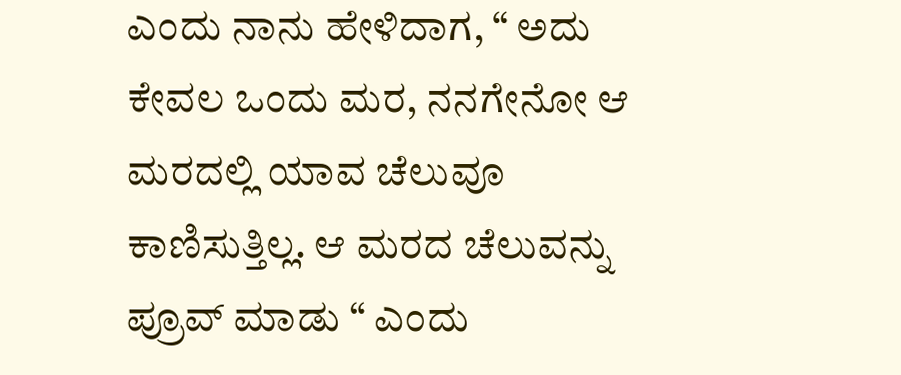ಎಂದು ನಾನು ಹೇಳಿದಾಗ, “ ಅದು ಕೇವಲ ಒಂದು ಮರ, ನನಗೇನೋ ಆ ಮರದಲ್ಲಿ ಯಾವ ಚೆಲುವೂ ಕಾಣಿಸುತ್ತಿಲ್ಲ. ಆ ಮರದ ಚೆಲುವನ್ನು ಪ್ರೂವ್ ಮಾಡು “ ಎಂದು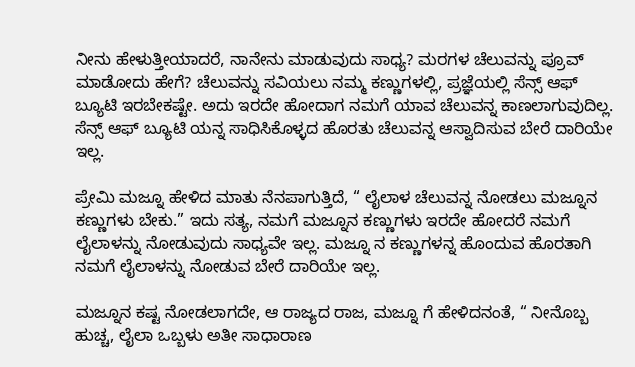ನೀನು ಹೇಳುತ್ತೀಯಾದರೆ, ನಾನೇನು ಮಾಡುವುದು ಸಾಧ್ಯ? ಮರಗಳ ಚೆಲುವನ್ನು ಪ್ರೂವ್ ಮಾಡೋದು ಹೇಗೆ? ಚೆಲುವನ್ನು ಸವಿಯಲು ನಮ್ಮ ಕಣ್ಣುಗಳಲ್ಲಿ, ಪ್ರಜ್ಞೆಯಲ್ಲಿ ಸೆನ್ಸ್ ಆಫ್ ಬ್ಯೂಟಿ ಇರಬೇಕಷ್ಟೇ. ಅದು ಇರದೇ ಹೋದಾಗ ನಮಗೆ ಯಾವ ಚೆಲುವನ್ನ ಕಾಣಲಾಗುವುದಿಲ್ಲ. ಸೆನ್ಸ್ ಆಫ್ ಬ್ಯೂಟಿ ಯನ್ನ ಸಾಧಿಸಿಕೊಳ್ಳದ ಹೊರತು ಚೆಲುವನ್ನ ಆಸ್ವಾದಿಸುವ ಬೇರೆ ದಾರಿಯೇ ಇಲ್ಲ.

ಪ್ರೇಮಿ ಮಜ್ನೂ ಹೇಳಿದ ಮಾತು ನೆನಪಾಗುತ್ತಿದೆ, “ ಲೈಲಾಳ ಚೆಲುವನ್ನ ನೋಡಲು ಮಜ್ನೂನ ಕಣ್ಣುಗಳು ಬೇಕು.” ಇದು ಸತ್ಯ, ನಮಗೆ ಮಜ್ನೂನ ಕಣ್ಣುಗಳು ಇರದೇ ಹೋದರೆ ನಮಗೆ ಲೈಲಾಳನ್ನು ನೋಡುವುದು ಸಾಧ್ಯವೇ ಇಲ್ಲ. ಮಜ್ನೂ ನ ಕಣ್ಣುಗಳನ್ನ ಹೊಂದುವ ಹೊರತಾಗಿ ನಮಗೆ ಲೈಲಾಳನ್ನು ನೋಡುವ ಬೇರೆ ದಾರಿಯೇ ಇಲ್ಲ.

ಮಜ್ನೂನ ಕಷ್ಟ ನೋಡಲಾಗದೇ, ಆ ರಾಜ್ಯದ ರಾಜ, ಮಜ್ನೂ ಗೆ ಹೇಳಿದನಂತೆ, “ ನೀನೊಬ್ಬ ಹುಚ್ಚ, ಲೈಲಾ ಒಬ್ಬಳು ಅತೀ ಸಾಧಾರಾಣ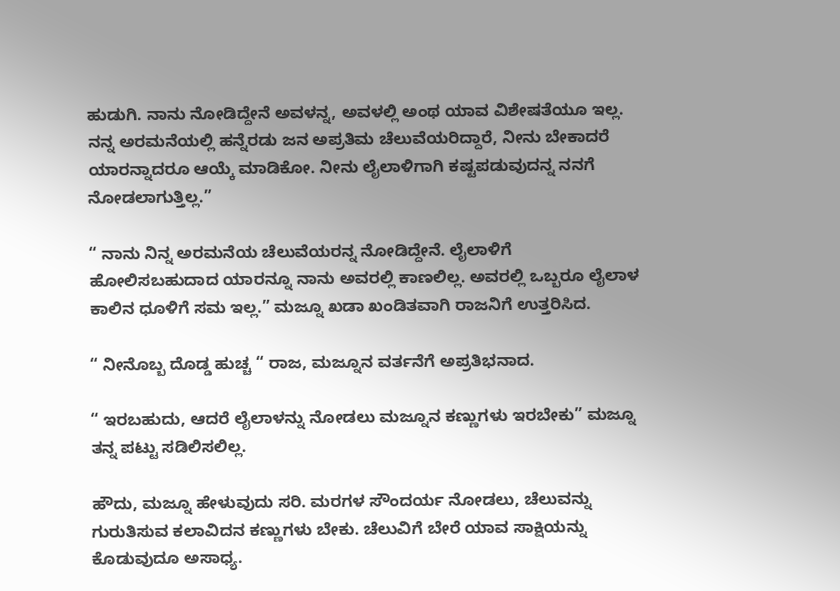ಹುಡುಗಿ. ನಾನು ನೋಡಿದ್ದೇನೆ ಅವಳನ್ನ, ಅವಳಲ್ಲಿ ಅಂಥ ಯಾವ ವಿಶೇಷತೆಯೂ ಇಲ್ಲ. ನನ್ನ ಅರಮನೆಯಲ್ಲಿ ಹನ್ನೆರಡು ಜನ ಅಪ್ರತಿಮ ಚೆಲುವೆಯರಿದ್ದಾರೆ, ನೀನು ಬೇಕಾದರೆ ಯಾರನ್ನಾದರೂ ಆಯ್ಕೆ ಮಾಡಿಕೋ. ನೀನು ಲೈಲಾಳಿಗಾಗಿ ಕಷ್ಟಪಡುವುದನ್ನ ನನಗೆ ನೋಡಲಾಗುತ್ತಿಲ್ಲ.”

“ ನಾನು ನಿನ್ನ ಅರಮನೆಯ ಚೆಲುವೆಯರನ್ನ ನೋಡಿದ್ದೇನೆ. ಲೈಲಾಳಿಗೆ ಹೋಲಿಸಬಹುದಾದ ಯಾರನ್ನೂ ನಾನು ಅವರಲ್ಲಿ ಕಾಣಲಿಲ್ಲ. ಅವರಲ್ಲಿ ಒಬ್ಬರೂ ಲೈಲಾಳ ಕಾಲಿನ ಧೂಳಿಗೆ ಸಮ ಇಲ್ಲ.” ಮಜ್ನೂ ಖಡಾ ಖಂಡಿತವಾಗಿ ರಾಜನಿಗೆ ಉತ್ತರಿಸಿದ.

“ ನೀನೊಬ್ಬ ದೊಡ್ಡ ಹುಚ್ಚ “ ರಾಜ, ಮಜ್ನೂನ ವರ್ತನೆಗೆ ಅಪ್ರತಿಭನಾದ.

“ ಇರಬಹುದು, ಆದರೆ ಲೈಲಾಳನ್ನು ನೋಡಲು ಮಜ್ನೂನ ಕಣ್ಣುಗಳು ಇರಬೇಕು” ಮಜ್ನೂ ತನ್ನ ಪಟ್ಟು ಸಡಿಲಿಸಲಿಲ್ಲ.

ಹೌದು, ಮಜ್ನೂ ಹೇಳುವುದು ಸರಿ. ಮರಗಳ ಸೌಂದರ್ಯ ನೋಡಲು, ಚೆಲುವನ್ನು ಗುರುತಿಸುವ ಕಲಾವಿದನ ಕಣ್ಣುಗಳು ಬೇಕು. ಚೆಲುವಿಗೆ ಬೇರೆ ಯಾವ ಸಾಕ್ಷಿಯನ್ನು ಕೊಡುವುದೂ ಅಸಾಧ್ಯ.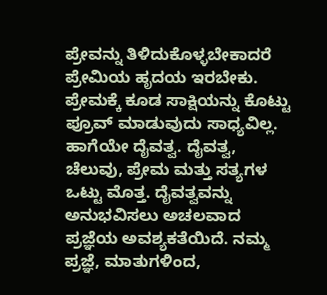ಪ್ರೇವನ್ನು ತಿಳಿದುಕೊಳ್ಳಬೇಕಾದರೆ ಪ್ರೇಮಿಯ ಹೃದಯ ಇರಬೇಕು. ಪ್ರೇಮಕ್ಕೆ ಕೂಡ ಸಾಕ್ಷಿಯನ್ನು ಕೊಟ್ಟು ಪ್ರೂವ್ ಮಾಡುವುದು ಸಾಧ್ಯವಿಲ್ಲ. ಹಾಗೆಯೇ ದೈವತ್ವ. ದೈವತ್ವ, ಚೆಲುವು, ಪ್ರೇಮ ಮತ್ತು ಸತ್ಯಗಳ ಒಟ್ಟು ಮೊತ್ತ. ದೈವತ್ವವನ್ನು ಅನುಭವಿಸಲು ಅಚಲವಾದ ಪ್ರಜ್ಞೆಯ ಅವಶ್ಯಕತೆಯಿದೆ. ನಮ್ಮ ಪ್ರಜ್ಞೆ, ಮಾತುಗಳಿಂದ,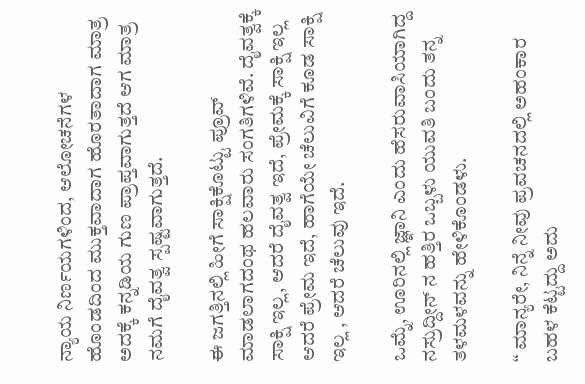ನ್ಯಾಯ ನಿರ್ಣಯಗಳಿಂದ, ಆಲೋಚನೆಗಳ ಹೊಂಡದಿಂದ ಮುಕ್ತವಾದಾಗ ಹೊರತಾದಾಗ ಮಾತ್ರ ಅದಕ್ಕೆ ಕನ್ನಡಿಯ ಗುಣ ಪ್ರಾಪ್ತವಾಗುತ್ತದೆ ಆಗ ಮಾತ್ರ ನಮಗೆ ದೈವತ್ವ ಸ್ಪಷ್ಟವಾಗುತ್ತದೆ.

ಈ ಜಗತ್ತಿನಲ್ಲಿ ಹೀಗೆ ಸಾಕ್ಷಿಕೊಟ್ಟು ಪ್ರೂವ್ ಮಾಡಲಾಗದಂಥ ಹಲವಾರು ಸಂಗತಿಗಳಿವೆ. ದೈವತ್ವಕ್ಕೆ ಸಾಕ್ಷಿ ಇಲ್ಲ, ಆದರೆ ದೈವತ್ವ ಇದೆ, ಪ್ರೇಮಕ್ಕೆ ಸಾಕ್ಷಿ ಇಲ್ಲ ಆದರೆ ಪ್ರೇಮ ಇದೆ, ಹಾಗೆಯೇ ಚೆಲುವಿಗೆ ಕೂಡ ಸಾಕ್ಷಿ ಇಲ್ಲ , ಆದರೆ ಚೆಲುವು ಇದೆ.

ಒಮ್ನೆ, ಊರಿನಲ್ಲಿ ಜ್ಞಾನಿ ಎಂದು ಹೆಸರುವಾಸಿಯಾಗಿದ್ದ ನಸ್ರುದ್ದೀನ್ ನ ಹತ್ತಿರ ಒಬ್ಬಳು ಯುವತಿ ಬಂದು ತನ್ನ ತಳಮಳವನ್ನು ಹೇಳಿಕೊಂಡಳು.

“ ಮಾನ್ಯರೇ, ನಿನ್ನೆ ನೀವು ಪ್ರವಚನದಲ್ಲಿ ಅಹಂಕಾರ ಬಹಳ ಕೆಟ್ಟದ್ದು ಅದು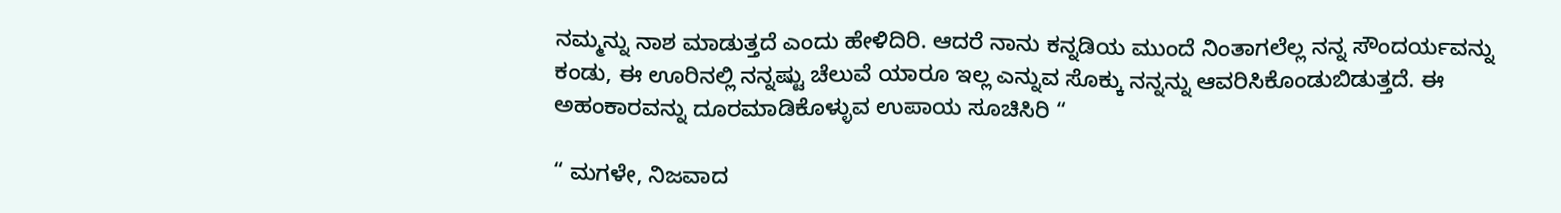ನಮ್ಮನ್ನು ನಾಶ ಮಾಡುತ್ತದೆ ಎಂದು ಹೇಳಿದಿರಿ. ಆದರೆ ನಾನು ಕನ್ನಡಿಯ ಮುಂದೆ ನಿಂತಾಗಲೆಲ್ಲ ನನ್ನ ಸೌಂದರ್ಯವನ್ನು ಕಂಡು, ಈ ಊರಿನಲ್ಲಿ ನನ್ನಷ್ಟು ಚೆಲುವೆ ಯಾರೂ ಇಲ್ಲ ಎನ್ನುವ ಸೊಕ್ಕು ನನ್ನನ್ನು ಆವರಿಸಿಕೊಂಡುಬಿಡುತ್ತದೆ. ಈ ಅಹಂಕಾರವನ್ನು ದೂರಮಾಡಿಕೊಳ್ಳುವ ಉಪಾಯ ಸೂಚಿಸಿರಿ “

“ ಮಗಳೇ, ನಿಜವಾದ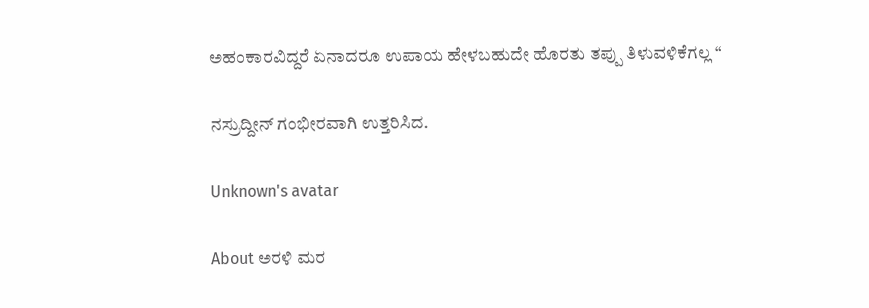ಅಹಂಕಾರವಿದ್ದರೆ ಏನಾದರೂ ಉಪಾಯ ಹೇಳಬಹುದೇ ಹೊರತು ತಪ್ಪು ತಿಳುವಳಿಕೆಗಲ್ಲ “

ನಸ್ರುದ್ದೀನ್ ಗಂಭೀರವಾಗಿ ಉತ್ತರಿಸಿದ.

Unknown's avatar

About ಅರಳಿ ಮರ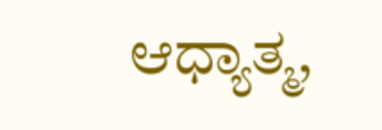ಆಧ್ಯಾತ್ಮ,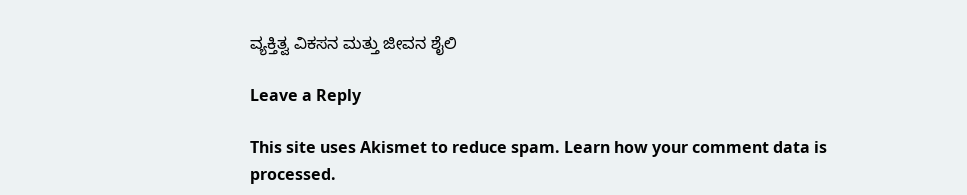ವ್ಯಕ್ತಿತ್ವ ವಿಕಸನ ಮತ್ತು ಜೀವನ ಶೈಲಿ

Leave a Reply

This site uses Akismet to reduce spam. Learn how your comment data is processed.